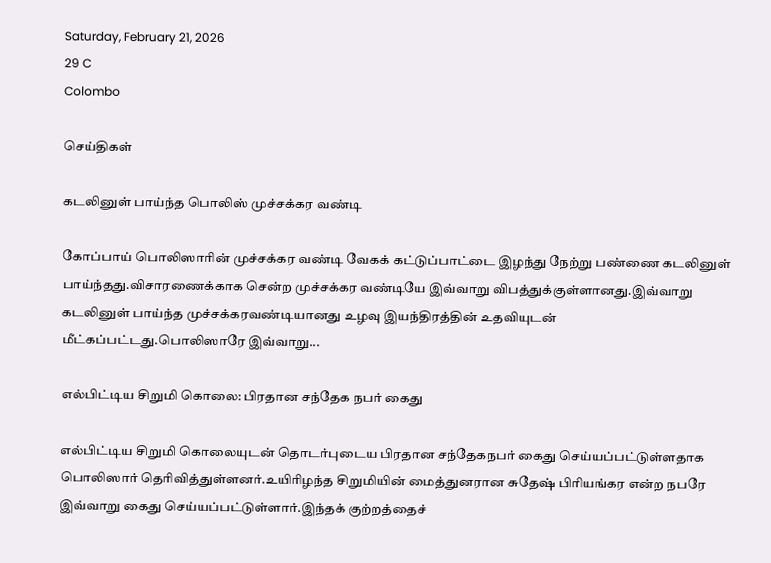Saturday, February 21, 2026
29 C
Colombo

செய்திகள்

கடலினுள் பாய்ந்த பொலிஸ் முச்சக்கர வண்டி

கோப்பாய் பொலிஸாரின் முச்சக்கர வண்டி வேகக் கட்டுப்பாட்டை இழந்து நேற்று பண்ணை கடலினுள் பாய்ந்தது.விசாரணைக்காக சென்ற முச்சக்கர வண்டியே இவ்வாறு விபத்துக்குள்ளானது.இவ்வாறு கடலினுள் பாய்ந்த முச்சக்கரவண்டியானது உழவு இயந்திரத்தின் உதவியுடன் மீட்கப்பட்டது.பொலிஸாரே இவ்வாறு...

எல்பிட்டிய சிறுமி கொலை: பிரதான சந்தேக நபர் கைது

எல்பிட்டிய சிறுமி கொலையுடன் தொடர்புடைய பிரதான சந்தேகநபர் கைது செய்யப்பட்டுள்ளதாக பொலிஸார் தெரிவித்துள்ளனர்.உயிரிழந்த சிறுமியின் மைத்துனரான சுதேஷ் பிரியங்கர என்ற நபரே இவ்வாறு கைது செய்யப்பட்டுள்ளார்.இந்தக் குற்றத்தைச்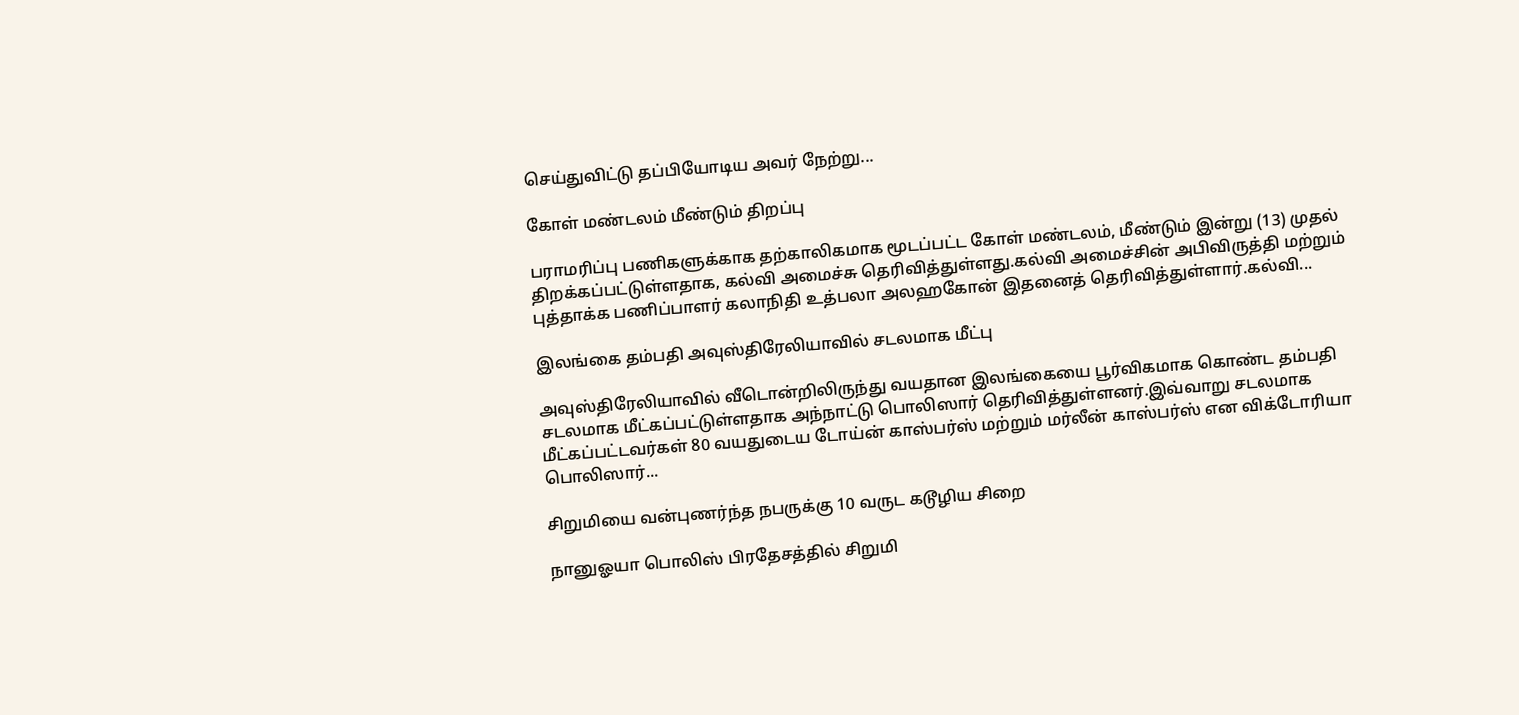செய்துவிட்டு தப்பியோடிய அவர் நேற்று...

கோள் மண்டலம் மீண்டும் திறப்பு

பராமரிப்பு பணிகளுக்காக தற்காலிகமாக மூடப்பட்ட கோள் மண்டலம், மீண்டும் இன்று (13) முதல் திறக்கப்பட்டுள்ளதாக, கல்வி அமைச்சு தெரிவித்துள்ளது.கல்வி அமைச்சின் அபிவிருத்தி மற்றும் புத்தாக்க பணிப்பாளர் கலாநிதி உத்பலா அலஹகோன் இதனைத் தெரிவித்துள்ளார்.கல்வி...

இலங்கை தம்பதி அவுஸ்திரேலியாவில் சடலமாக மீட்பு

அவுஸ்திரேலியாவில் வீடொன்றிலிருந்து வயதான இலங்கையை பூர்விகமாக கொண்ட தம்பதி சடலமாக மீட்கப்பட்டுள்ளதாக அந்நாட்டு பொலிஸார் தெரிவித்துள்ளனர்.இவ்வாறு சடலமாக மீட்கப்பட்டவர்கள் 80 வயதுடைய டோய்ன் காஸ்பர்ஸ் மற்றும் மர்லீன் காஸ்பர்ஸ் என விக்டோரியா பொலிஸார்...

சிறுமியை வன்புணர்ந்த நபருக்கு 10 வருட கடூழிய சிறை

நானுஓயா பொலிஸ் பிரதேசத்தில் சிறுமி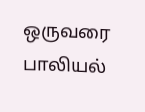ஒருவரை பாலியல்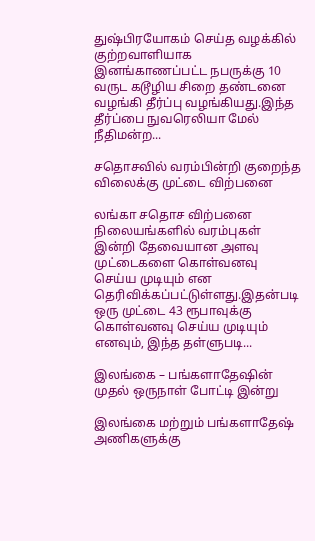துஷ்பிரயோகம் செய்த வழக்கில் குற்றவாளியாக இனங்காணப்பட்ட நபருக்கு 10 வருட கடூழிய சிறை தண்டனை வழங்கி தீர்ப்பு வழங்கியது.இந்த தீர்ப்பை நுவரெலியா மேல் நீதிமன்ற...

சதொசவில் வரம்பின்றி குறைந்த விலைக்கு முட்டை விற்பனை

லங்கா சதொச விற்பனை நிலையங்களில் வரம்புகள் இன்றி தேவையான அளவு முட்டைகளை கொள்வனவு செய்ய முடியும் என தெரிவிக்கப்பட்டுள்ளது.இதன்படி ஒரு முட்டை 43 ரூபாவுக்கு கொள்வனவு செய்ய முடியும் எனவும், இந்த தள்ளுபடி...

இலங்கை – பங்களாதேஷின் முதல் ஒருநாள் போட்டி இன்று

இலங்கை மற்றும் பங்களாதேஷ் அணிகளுக்கு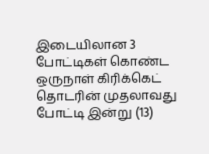இடையிலான 3 போட்டிகள் கொண்ட ஒருநாள் கிரிக்கெட் தொடரின் முதலாவது போட்டி இன்று (13)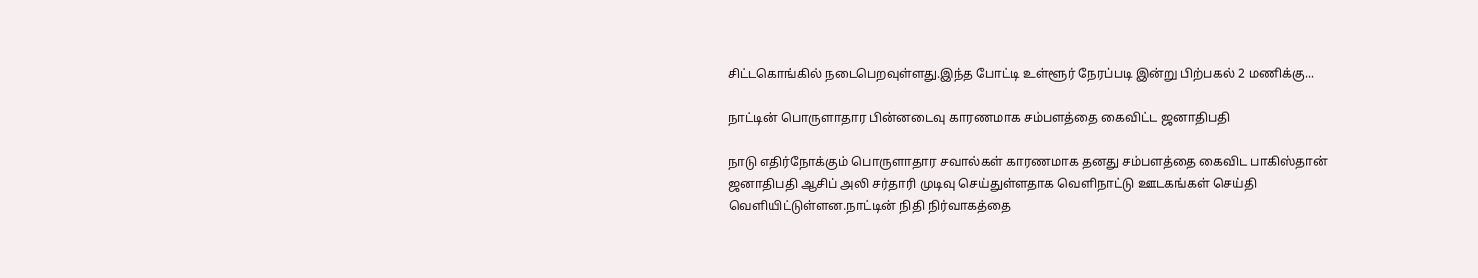சிட்டகொங்கில் நடைபெறவுள்ளது.இந்த போட்டி உள்ளூர் நேரப்படி இன்று பிற்பகல் 2 மணிக்கு...

நாட்டின் பொருளாதார பின்னடைவு காரணமாக சம்பளத்தை கைவிட்ட ஜனாதிபதி

நாடு எதிர்நோக்கும் பொருளாதார சவால்கள் காரணமாக தனது சம்பளத்தை கைவிட பாகிஸ்தான் ஜனாதிபதி ஆசிப் அலி சர்தாரி முடிவு செய்துள்ளதாக வெளிநாட்டு ஊடகங்கள் செய்தி வெளியிட்டுள்ளன.நாட்டின் நிதி நிர்வாகத்தை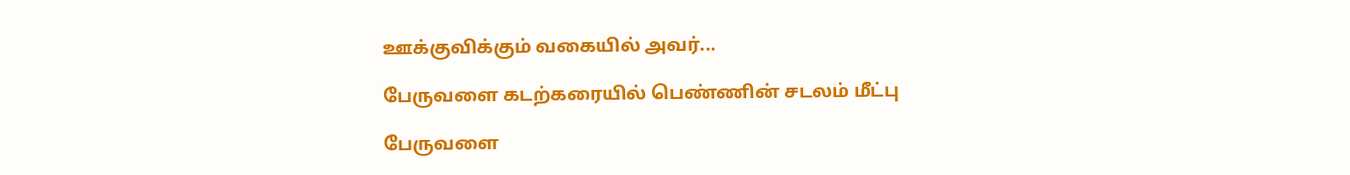ஊக்குவிக்கும் வகையில் அவர்...

பேருவளை கடற்கரையில் பெண்ணின் சடலம் மீட்பு

பேருவளை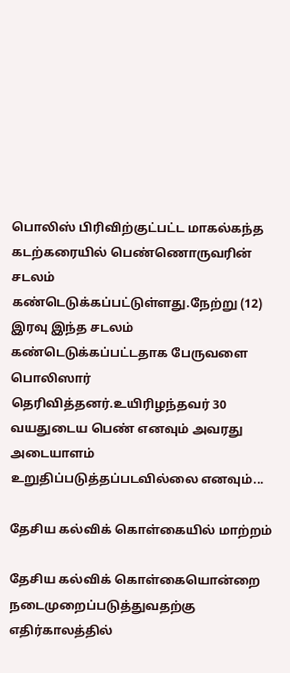பொலிஸ் பிரிவிற்குட்பட்ட மாகல்கந்த கடற்கரையில் பெண்ணொருவரின் சடலம் கண்டெடுக்கப்பட்டுள்ளது.நேற்று (12) இரவு இந்த சடலம் கண்டெடுக்கப்பட்டதாக பேருவளை பொலிஸார் தெரிவித்தனர்.உயிரிழந்தவர் 30 வயதுடைய பெண் எனவும் அவரது அடையாளம் உறுதிப்படுத்தப்படவில்லை எனவும்...

தேசிய கல்விக் கொள்கையில் மாற்றம்

தேசிய கல்விக் கொள்கையொன்றை நடைமுறைப்படுத்துவதற்கு எதிர்காலத்தில்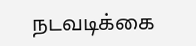நடவடிக்கை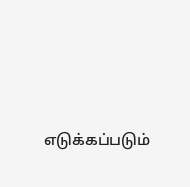எடுக்கப்படும்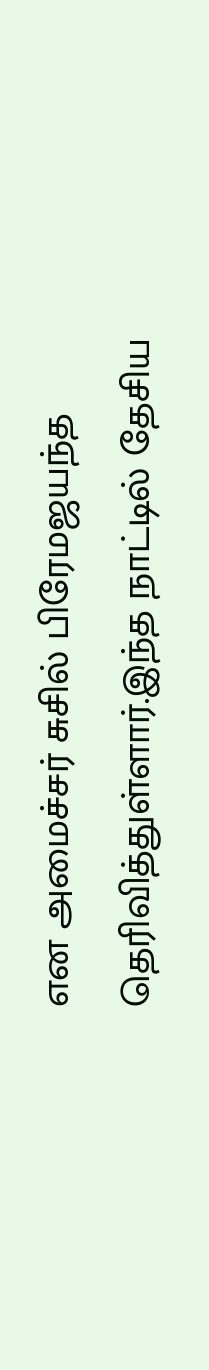என அமைச்சர் சுசில் பிரேமஜயந்த தெரிவித்துள்ளார்.இந்த நாட்டில் தேசிய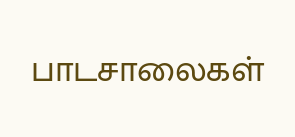பாடசாலைகள்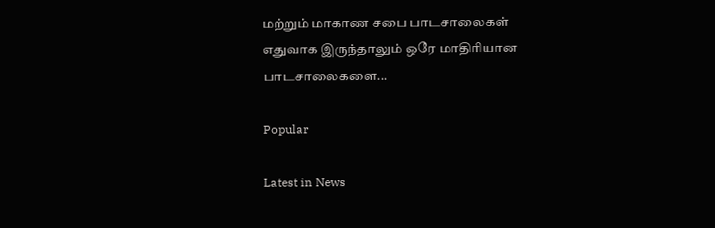மற்றும் மாகாண சபை பாடசாலைகள் எதுவாக இருந்தாலும் ஒரே மாதிரியான பாடசாலைகளை...

Popular

Latest in News